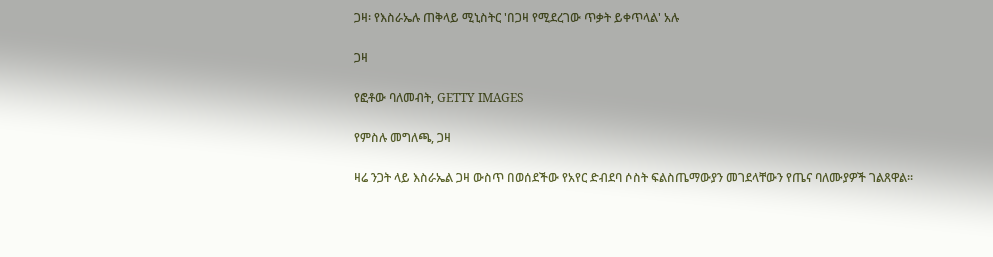ጋዛ፡ የእስራኤሉ ጠቅላይ ሚኒስትር 'በጋዛ የሚደረገው ጥቃት ይቀጥላል' አሉ

ጋዛ

የፎቶው ባለመብት, GETTY IMAGES

የምስሉ መግለጫ, ጋዛ

ዛሬ ንጋት ላይ እስራኤል ጋዛ ውስጥ በወሰደችው የአየር ድብደባ ሶስት ፍልስጤማውያን መገደላቸውን የጤና ባለሙያዎች ገልጸዋል።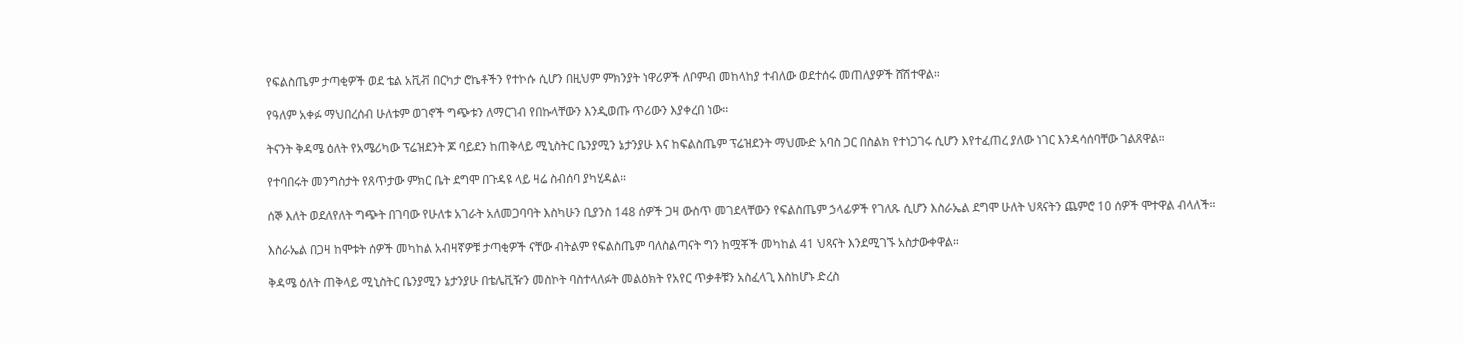የፍልስጤም ታጣቂዎች ወደ ቴል አቪቭ በርካታ ሮኬቶችን የተኮሱ ሲሆን በዚህም ምክንያት ነዋሪዎች ለቦምብ መከላከያ ተብለው ወደተሰሩ መጠለያዎች ሸሽተዋል።

የዓለም አቀፉ ማህበረሰብ ሁለቱም ወገኖች ግጭቱን ለማርገብ የበኩላቸውን እንዲወጡ ጥሪውን እያቀረበ ነው።

ትናንት ቅዳሜ ዕለት የአሜሪካው ፕሬዝደንት ጆ ባይደን ከጠቅላይ ሚኒስትር ቤንያሚን ኔታንያሁ እና ከፍልስጤም ፕሬዝደንት ማህሙድ አባስ ጋር በስልክ የተነጋገሩ ሲሆን እየተፈጠረ ያለው ነገር እንዳሳሰባቸው ገልጸዋል።

የተባበሩት መንግስታት የጸጥታው ምክር ቤት ደግሞ በጉዳዩ ላይ ዛሬ ስብሰባ ያካሂዳል።

ሰኞ እለት ወደለየለት ግጭት በገባው የሁለቱ አገራት አለመጋባባት እስካሁን ቢያንስ 148 ሰዎች ጋዛ ውስጥ መገደላቸውን የፍልስጤም ኃላፊዎች የገለጹ ሲሆን እስራኤል ደግሞ ሁለት ህጻናትን ጨምሮ 10 ሰዎች ሞተዋል ብላለች።

እስራኤል በጋዛ ከሞቱት ሰዎች መካከል አብዛኛዎቹ ታጣቂዎች ናቸው ብትልም የፍልስጤም ባለስልጣናት ግን ከሟቾች መካከል 41 ህጻናት እንደሚገኙ አስታውቀዋል።

ቅዳሜ ዕለት ጠቅላይ ሚኒስትር ቤንያሚን ኔታንያሁ በቴሌቪዥን መስኮት ባስተላለፉት መልዕክት የአየር ጥቃቶቹን አስፈላጊ እስከሆኑ ድረስ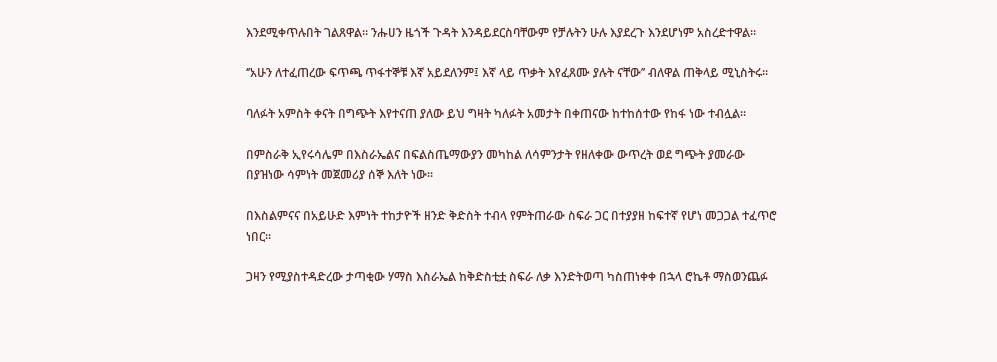እንደሚቀጥሉበት ገልጸዋል። ንሑሀን ዜጎች ጉዳት እንዳይደርስባቸውም የቻሉትን ሁሉ እያደረጉ እንደሆነም አስረድተዋል።

‘’አሁን ለተፈጠረው ፍጥጫ ጥፋተኞቹ እኛ አይደለንም፤ እኛ ላይ ጥቃት እየፈጸሙ ያሉት ናቸው’’ ብለዋል ጠቅላይ ሚኒስትሩ።

ባለፉት አምስት ቀናት በግጭት እየተናጠ ያለው ይህ ግዛት ካለፉት አመታት በቀጠናው ከተከሰተው የከፋ ነው ተብሏል።

በምስራቅ ኢየሩሳሌም በእስራኤልና በፍልስጤማውያን መካከል ለሳምንታት የዘለቀው ውጥረት ወደ ግጭት ያመራው በያዝነው ሳምነት መጀመሪያ ሰኞ እለት ነው።

በእስልምናና በአይሁድ እምነት ተከታዮች ዘንድ ቅድስት ተብላ የምትጠራው ስፍራ ጋር በተያያዘ ከፍተኛ የሆነ መጋጋል ተፈጥሮ ነበር።

ጋዛን የሚያስተዳድረው ታጣቂው ሃማስ እስራኤል ከቅድስቲቷ ስፍራ ለቃ እንድትወጣ ካስጠነቀቀ በኋላ ሮኬቶ ማስወንጨፉ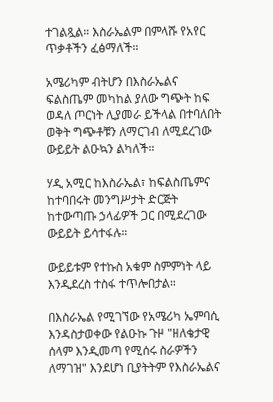ተገልጿል። እስራኤልም በምላሹ የአየር ጥቃቶችን ፈፅማለች።

አሜሪካም ብትሆን በእስራኤልና ፍልስጤም መካከል ያለው ግጭት ከፍ ወዳለ ጦርነት ሊያመራ ይችላል በተባለበት ወቅት ግጭቶቹን ለማርገብ ለሚደረገው ውይይት ልዑኳን ልካለች።

ሃዲ አሚር ከእስራኤል፣ ከፍልስጤምና ከተባበሩት መንግሥታት ድርጅት ከተውጣጡ ኃላፊዎች ጋር በሚደረገው ውይይት ይሳተፋሉ።

ውይይቱም የተኩስ አቁም ስምምነት ላይ እንዲደረስ ተስፋ ተጥሎበታል።

በእስራኤል የሚገኘው የአሜሪካ ኤምባሲ እንዳስታወቀው የልዑኩ ጉዞ "ዘለቄታዊ ሰላም እንዲመጣ የሚሰሩ ስራዎችን ለማገዝ" እንደሆነ ቢያትትም የእስራኤልና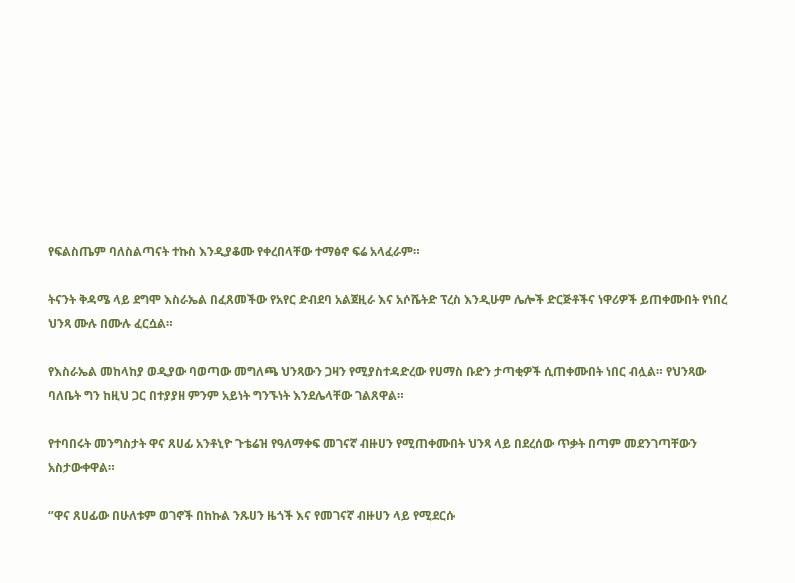የፍልስጤም ባለስልጣናት ተኩስ እንዲያቆሙ የቀረበላቸው ተማፅኖ ፍሬ አላፈራም።

ትናንት ቅዳሜ ላይ ደግሞ እስራኤል በፈጸመችው የአየር ድብደባ አልጀዚራ እና አሶሼትድ ፕረስ እንዲሁም ሌሎች ድርጅቶችና ነዋሪዎች ይጠቀሙበት የነበረ ህንጻ ሙሉ በሙሉ ፈርሷል።

የእስራኤል መከላከያ ወዲያው ባወጣው መግለጫ ህንጻውን ጋዛን የሚያስተዳድረው የሀማስ ቡድን ታጣቂዎች ሲጠቀሙበት ነበር ብሏል። የህንጻው ባለቤት ግን ከዚህ ጋር በተያያዘ ምንም አይነት ግንኙነት እንደሌላቸው ገልጸዋል።

የተባበሩት መንግስታት ዋና ጸሀፊ አንቶኒዮ ጉቴሬዝ የዓለማቀፍ መገናኛ ብዙሀን የሚጠቀሙበት ህንጻ ላይ በደረሰው ጥቃት በጣም መደንገጣቸውን አስታውቀዋል።

‘’ዋና ጸሀፊው በሁለቱም ወገኖች በከኩል ንጹሀን ዜጎች እና የመገናኛ ብዙሀን ላይ የሚደርሱ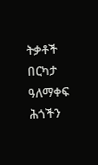ትቃቶች በርካታ ዓለማቀፍ ሕጎችን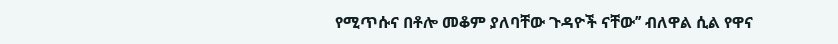የሚጥሱና በቶሎ መቆም ያለባቸው ጉዳዮች ናቸው’’ ብለዋል ሲል የዋና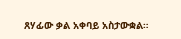ጸሃፊው ቃል አቀባይ አስታውቋል።